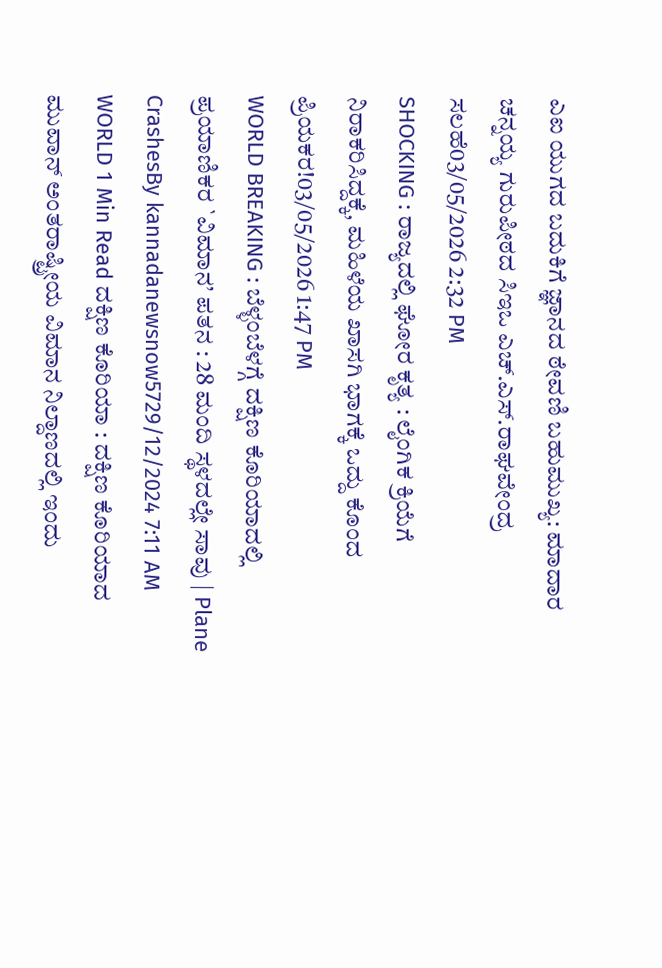ಎಐ ಯುಗದ ಬದುಕಿಗೆ ಜ್ಞಾನದ ಠೇವಣಿ ಬಹುಮುಖ್ಯ: ಮಾದಾರ ಚನ್ನಯ್ಯ ಗುರುಪೀಠದ ಸಿಇಒ ಎಚ್.ಎಸ್.ರಾಘವೇಂದ್ರ ಸಲಹೆ03/05/2026 2:32 PM
SHOCKING : ರಾಜ್ಯದಲ್ಲಿ ಘೋರ ಕೃತ್ಯ : ಲೈಂಗಿಕ ಕ್ರಿಯೆಗೆ ನಿರಾಕರಿಸಿದ್ದಕ್ಕೆ, ಮಹಿಳೆಯ ಖಾಸಗಿ ಭಾಗಕ್ಕೆ ಒದ್ದು ಕೊಂದ ಪ್ರಿಯಕರ!03/05/2026 1:47 PM
WORLD BREAKING : ಬೆಳ್ಳಂಬೆಳಗ್ಗೆ ದಕ್ಷಿಣ ಕೊರಿಯಾದಲ್ಲಿ ಪ್ರಯಾಣಿಕರ `ವಿಮಾನ’ ಪತನ : 28 ಮಂದಿ ಸ್ಥಳದಲ್ಲೇ ಸಾವು | Plane CrashesBy kannadanewsnow5729/12/2024 7:11 AM WORLD 1 Min Read ದಕ್ಷಿಣ ಕೊರಿಯಾ : ದಕ್ಷಿಣ ಕೊರಿಯಾದ ಮುವಾನ್ ಅಂತರಾಷ್ಟ್ರೀಯ ವಿಮಾನ ನಿಲ್ದಾಣದಲ್ಲಿ ಇಂದು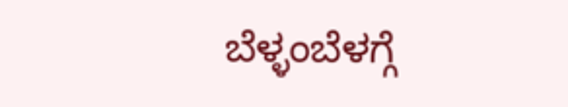ಬೆಳ್ಳಂಬೆಳಗ್ಗೆ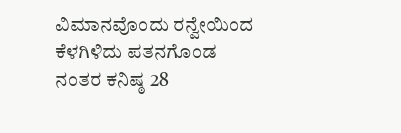ವಿಮಾನವೊಂದು ರನ್ವೇಯಿಂದ ಕೆಳಗಿಳಿದು ಪತನಗೊಂಡ ನಂತರ ಕನಿಷ್ಠ 28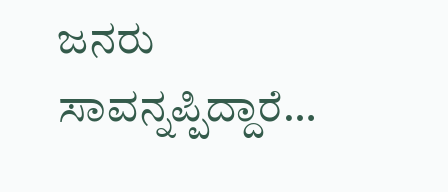ಜನರು ಸಾವನ್ನಪ್ಪಿದ್ದಾರೆ…